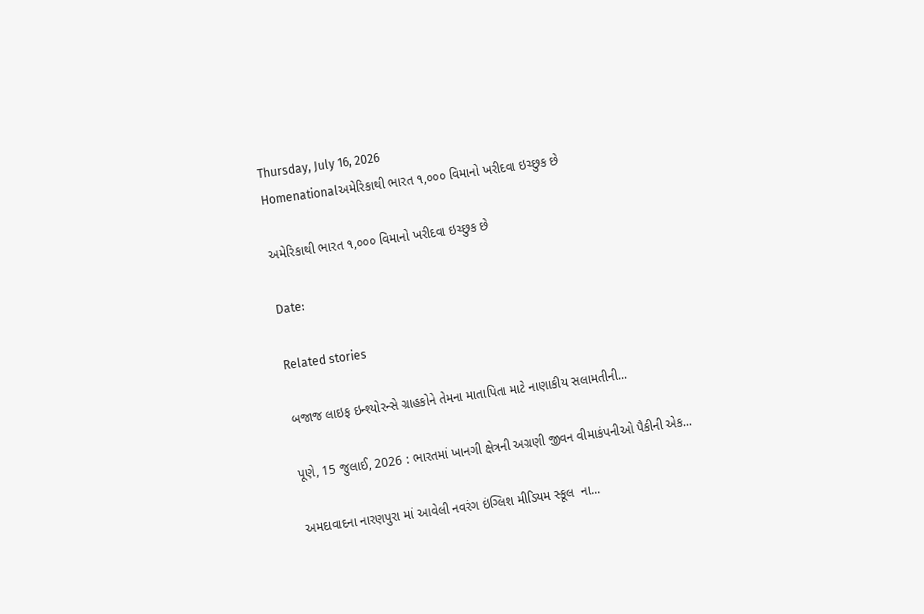Thursday, July 16, 2026
Homenationalઅમેરિકાથી ભારત ૧,૦૦૦ વિમાનો ખરીદવા ઇચ્છુક છે

અમેરિકાથી ભારત ૧,૦૦૦ વિમાનો ખરીદવા ઇચ્છુક છે

Date:

Related stories

બજાજ લાઇફ ઇન્શ્યોરન્સે ગ્રાહકોને તેમના માતાપિતા માટે નાણાકીય સલામતીની...

પૂણે, 15 જુલાઈ, 2026 : ભારતમાં ખાનગી ક્ષેત્રની અગ્રણી જીવન વીમાકંપનીઓ પૈકીની એક...

અમદાવાદના નારણપુરા માં આવેલી નવરંગ ઇંગ્લિશ મીડિયમ સ્કૂલ  ના...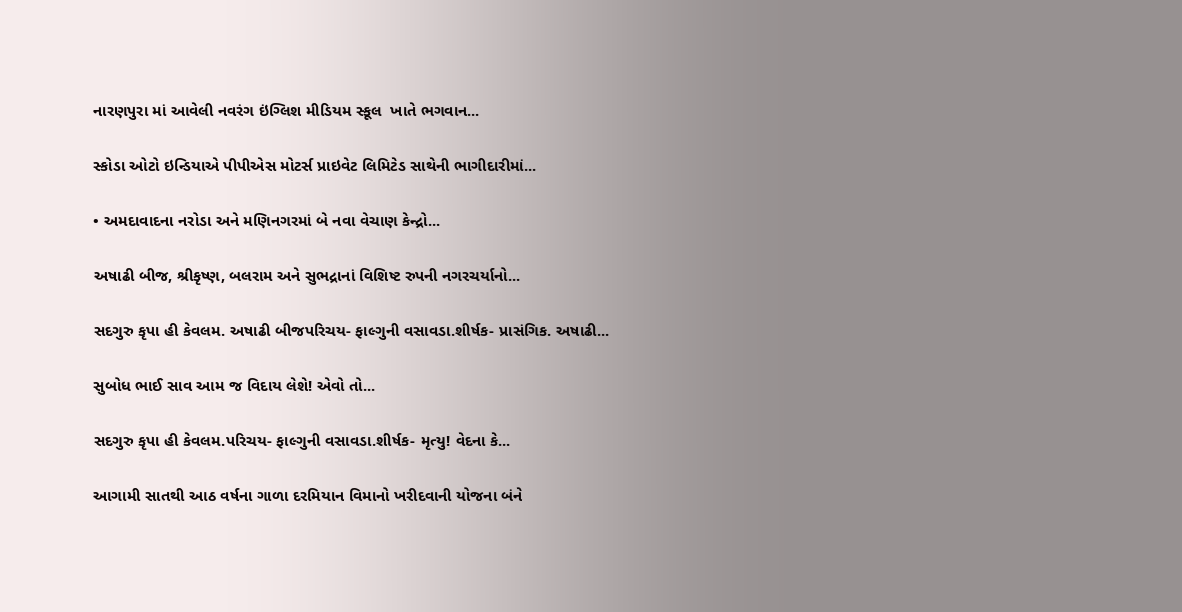નારણપુરા માં આવેલી નવરંગ ઇંગ્લિશ મીડિયમ સ્કૂલ  ખાતે ભગવાન...

સ્કોડા ઓટો ઇન્ડિયાએ પીપીએસ મોટર્સ પ્રાઇવેટ લિમિટેડ સાથેની ભાગીદારીમાં...

• અમદાવાદના નરોડા અને મણિનગરમાં બે નવા વેચાણ કેન્દ્રો...

અષાઢી બીજ, શ્રીકૃષ્ણ, બલરામ અને સુભદ્રાનાં વિશિષ્ટ રુપની નગરચર્યાનો...

સદગુરુ કૃપા હી કેવલમ. અષાઢી બીજપરિચય- ફાલ્ગુની વસાવડા.શીર્ષક- પ્રાસંગિક. અષાઢી...

સુબોધ ભાઈ સાવ આમ જ વિદાય લેશે! એવો તો...

સદગુરુ કૃપા હી કેવલમ.પરિચય- ફાલ્ગુની વસાવડા.શીર્ષક- મૃત્યુ! વેદના કે...

આગામી સાતથી આઠ વર્ષના ગાળા દરમિયાન વિમાનો ખરીદવાની યોજના બંને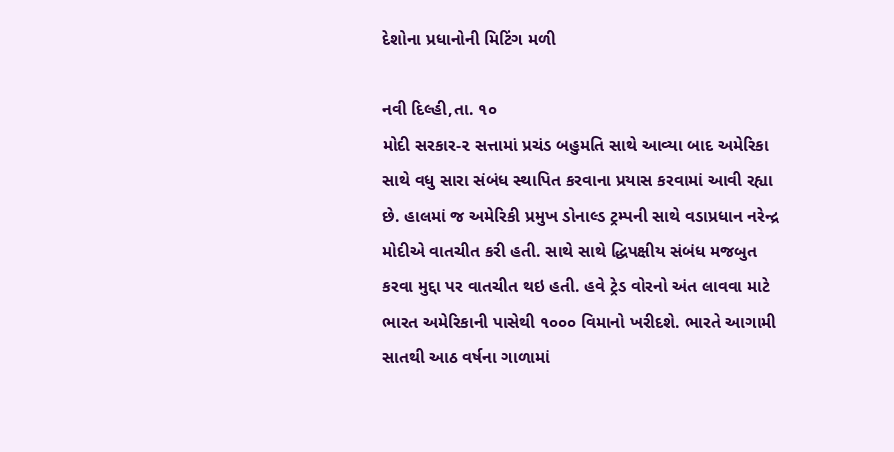દેશોના પ્રધાનોની મિટિંગ મળી

નવી દિલ્હી,તા. ૧૦
મોદી સરકાર-૨ સત્તામાં પ્રચંડ બહુમતિ સાથે આવ્યા બાદ અમેરિકા સાથે વધુ સારા સંબંધ સ્થાપિત કરવાના પ્રયાસ કરવામાં આવી રહ્યા છે. હાલમાં જ અમેરિકી પ્રમુખ ડોનાલ્ડ ટ્રમ્પની સાથે વડાપ્રધાન નરેન્દ્ર મોદીએ વાતચીત કરી હતી. સાથે સાથે દ્ધિપક્ષીય સંબંધ મજબુત કરવા મુદ્દા પર વાતચીત થઇ હતી. હવે ટ્રેડ વોરનો અંત લાવવા માટે ભારત અમેરિકાની પાસેથી ૧૦૦૦ વિમાનો ખરીદશે. ભારતે આગામી સાતથી આઠ વર્ષના ગાળામાં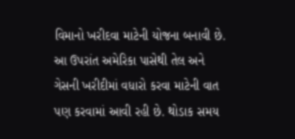વિમાનો ખરીદવા માટેની યોજના બનાવી છે. આ ઉપરાંત અમેરિકા પાસેથી તેલ અને ગેસની ખરીદીમાં વધારો કરવા માટેની વાત પણ કરવામાં આવી રહી છે. થોડાક સમય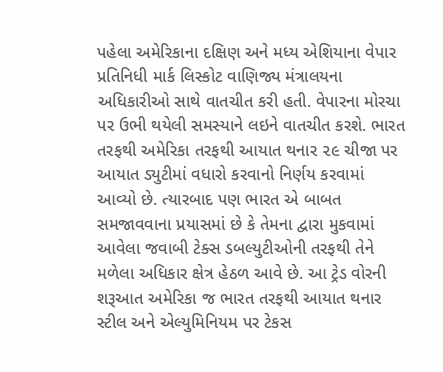પહેલા અમેરિકાના દક્ષિણ અને મધ્ય એશિયાના વેપાર પ્રતિનિધી માર્ક લિસ્કોટ વાણિજ્ય મંત્રાલયના અધિકારીઓ સાથે વાતચીત કરી હતી. વેપારના મોરચા પર ઉભી થયેલી સમસ્યાને લઇને વાતચીત કરશે. ભારત તરફથી અમેરિકા તરફથી આયાત થનાર ૨૯ ચીજા પર આયાત ડ્યુટીમાં વધારો કરવાનો નિર્ણય કરવામાં આવ્યો છે. ત્યારબાદ પણ ભારત એ બાબત સમજાવવાના પ્રયાસમાં છે કે તેમના દ્વારા મુકવામાં આવેલા જવાબી ટેક્સ ડબલ્યુટીઓની તરફથી તેને મળેલા અધિકાર ક્ષેત્ર હેઠળ આવે છે. આ ટ્રેડ વોરની શરૂઆત અમેરિકા જ ભારત તરફથી આયાત થનાર સ્ટીલ અને એલ્યુમિનિયમ પર ટેકસ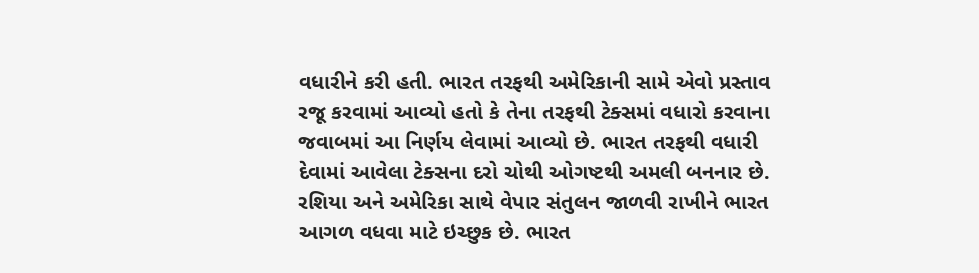વધારીને કરી હતી. ભારત તરફથી અમેરિકાની સામે એવો પ્રસ્તાવ રજૂ કરવામાં આવ્યો હતો કે તેના તરફથી ટેક્સમાં વધારો કરવાના જવાબમાં આ નિર્ણય લેવામાં આવ્યો છે. ભારત તરફથી વધારી દેવામાં આવેલા ટેક્સના દરો ચોથી ઓગષ્ટથી અમલી બનનાર છે. રશિયા અને અમેરિકા સાથે વેપાર સંતુલન જાળવી રાખીને ભારત આગળ વધવા માટે ઇચ્છુક છે. ભારત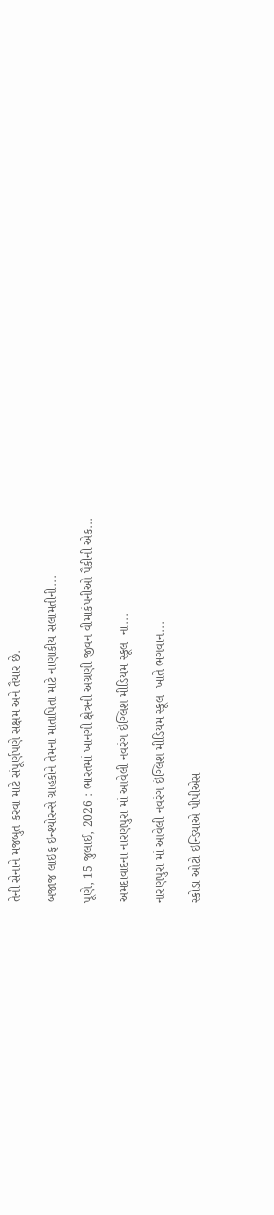તેની સેનાને મજબુત કરવા માટે સંપૂર્ણપણે સક્ષમ અને તૈયાર છે.

બજાજ લાઇફ ઇન્શ્યોરન્સે ગ્રાહકોને તેમના માતાપિતા માટે નાણાકીય સલામતીની...

પૂણે, 15 જુલાઈ, 2026 : ભારતમાં ખાનગી ક્ષેત્રની અગ્રણી જીવન વીમાકંપનીઓ પૈકીની એક...

અમદાવાદના નારણપુરા માં આવેલી નવરંગ ઇંગ્લિશ મીડિયમ સ્કૂલ  ના...

નારણપુરા માં આવેલી નવરંગ ઇંગ્લિશ મીડિયમ સ્કૂલ  ખાતે ભગવાન...

સ્કોડા ઓટો ઇન્ડિયાએ પીપીએસ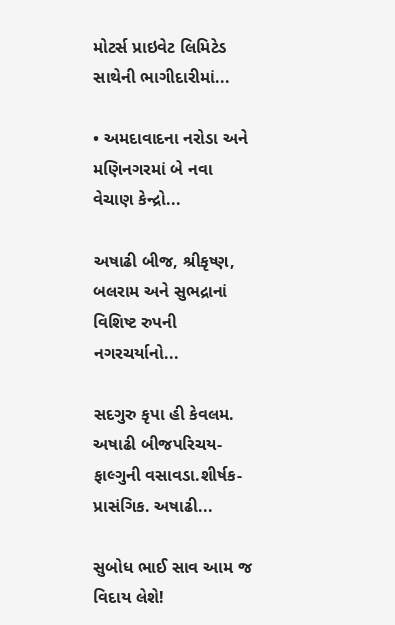મોટર્સ પ્રાઇવેટ લિમિટેડ સાથેની ભાગીદારીમાં...

• અમદાવાદના નરોડા અને મણિનગરમાં બે નવા વેચાણ કેન્દ્રો...

અષાઢી બીજ, શ્રીકૃષ્ણ, બલરામ અને સુભદ્રાનાં વિશિષ્ટ રુપની નગરચર્યાનો...

સદગુરુ કૃપા હી કેવલમ. અષાઢી બીજપરિચય- ફાલ્ગુની વસાવડા.શીર્ષક- પ્રાસંગિક. અષાઢી...

સુબોધ ભાઈ સાવ આમ જ વિદાય લેશે!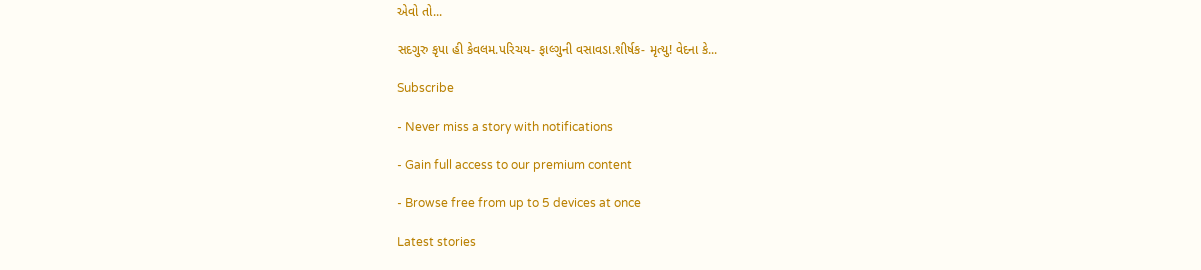એવો તો...

સદગુરુ કૃપા હી કેવલમ.પરિચય- ફાલ્ગુની વસાવડા.શીર્ષક- મૃત્યુ! વેદના કે...

Subscribe

- Never miss a story with notifications

- Gain full access to our premium content

- Browse free from up to 5 devices at once

Latest stories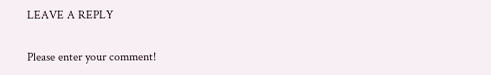LEAVE A REPLY

Please enter your comment!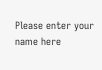Please enter your name here